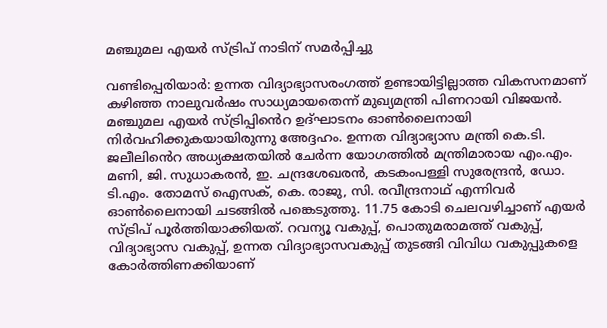മഞ്ചുമല എയര്‍ സ്ട്രിപ് നാടിന് സമര്‍പ്പിച്ചു

വണ്ടിപ്പെരിയാർ: ഉന്നത വിദ്യാഭ്യാസരംഗത്ത് ഉണ്ടായിട്ടില്ലാത്ത വികസനമാണ് കഴിഞ്ഞ നാലുവര്‍ഷം സാധ്യമായതെന്ന് മുഖ്യമന്ത്രി പിണറായി വിജയന്‍. മഞ്ചുമല എയര്‍ സ്ട്രിപ്പിൻെറ ഉദ്ഘാടനം ഓണ്‍ലൈനായി നിർവഹിക്കുകയായിരുന്നു അേദ്ദഹം. ഉന്നത വിദ്യാഭ്യാസ മന്ത്രി കെ.ടി. ജലീലിൻെറ അധ്യക്ഷതയില്‍ ചേര്‍ന്ന യോഗത്തില്‍ മന്ത്രിമാരായ എം.എം. മണി, ജി. സുധാകരന്‍, ഇ. ചന്ദ്രശേഖരന്‍, കടകംപള്ളി സുരേന്ദ്രന്‍, ഡോ. ടി.എം. തോമസ് ഐസക്, കെ. രാജു, സി. രവീന്ദ്രനാഥ് എന്നിവര്‍ ഓണ്‍ലൈനായി ചടങ്ങില്‍ പങ്കെടുത്തു. 11.75 കോടി ചെലവഴിച്ചാണ് എയര്‍ സ്ട്രിപ് പൂര്‍ത്തിയാക്കിയത്. റവന്യൂ വകുപ്പ്, പൊതുമരാമത്ത് വകുപ്പ്, വിദ്യാഭ്യാസ വകുപ്പ്, ഉന്നത വിദ്യാഭ്യാസവകുപ്പ് തുടങ്ങി വിവിധ വകുപ്പുകളെ കോര്‍ത്തിണക്കിയാണ്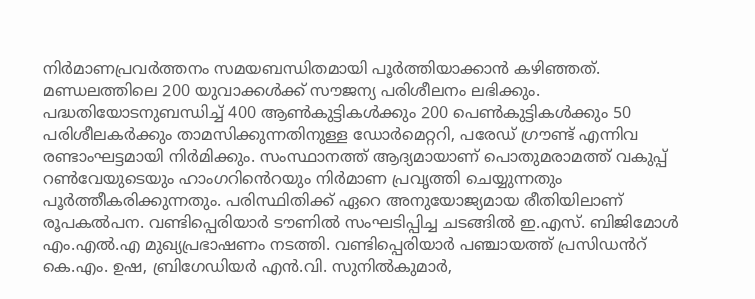നിര്‍മാണപ്രവര്‍ത്തനം സമയബന്ധിതമായി പൂര്‍ത്തിയാക്കാന്‍ കഴിഞ്ഞത്. മണ്ഡലത്തിലെ 200 യുവാക്കള്‍ക്ക് സൗജന്യ പരിശീലനം ലഭിക്കും. പദ്ധതിയോടനുബന്ധിച്ച് 400 ആണ്‍കുട്ടികള്‍ക്കും 200 പെണ്‍കുട്ടികള്‍ക്കും 50 പരിശീലകര്‍ക്കും താമസിക്കുന്നതിനുള്ള ഡോര്‍മെറ്ററി, പരേഡ് ഗ്രൗണ്ട് എന്നിവ രണ്ടാംഘട്ടമായി നിര്‍മിക്കും. സംസ്ഥാനത്ത് ആദ്യമായാണ് പൊതുമരാമത്ത് വകുപ്പ് റണ്‍വേയുടെയും ഹാംഗറിൻെറയും നിർമാണ പ്രവൃത്തി ചെയ്യുന്നതും പൂര്‍ത്തീകരിക്കുന്നതും. പരിസ്ഥിതിക്ക് ഏറെ അനുയോജ്യമായ രീതിയിലാണ് രൂപകല്‍പന. വണ്ടിപ്പെരിയാര്‍ ടൗണില്‍ സംഘടിപ്പിച്ച ചടങ്ങില്‍ ഇ.എസ്. ബിജിമോള്‍ എം.എല്‍.എ മുഖ്യപ്രഭാഷണം നടത്തി. വണ്ടിപ്പെരിയാര്‍ പഞ്ചായത്ത് പ്രസിഡൻറ് കെ.എം. ഉഷ, ബ്രിഗേഡിയര്‍ എന്‍.വി. സുനില്‍കുമാര്‍,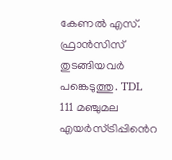കേണല്‍ എസ്. ഫ്രാന്‍സിസ് തുടങ്ങിയവർ പങ്കെടുത്തു. TDL 111 മഞ്ചുമല എയര്‍സ്ട്രിപ്പിൻെറ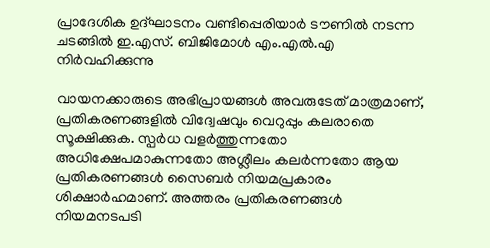പ്രാദേശിക ഉദ്ഘാടനം വണ്ടിപ്പെരിയാര്‍ ടൗണില്‍ നടന്ന ചടങ്ങില്‍ ഇ.എസ്. ബിജിമോള്‍ എം.എൽ.എ നിര്‍വഹിക്കുന്നു

വായനക്കാരുടെ അഭിപ്രായങ്ങള്‍ അവരുടേത് മാത്രമാണ്, പ്രതികരണങ്ങളിൽ വിദ്വേഷവും വെറുപ്പും കലരാതെ സൂക്ഷിക്കുക. സ്പർധ വളർത്തുന്നതോ അധിക്ഷേപമാകുന്നതോ അശ്ലീലം കലർന്നതോ ആയ പ്രതികരണങ്ങൾ സൈബർ നിയമപ്രകാരം ശിക്ഷാർഹമാണ്. അത്തരം പ്രതികരണങ്ങൾ നിയമനടപടി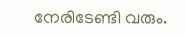നേരിടേണ്ടി വരും.